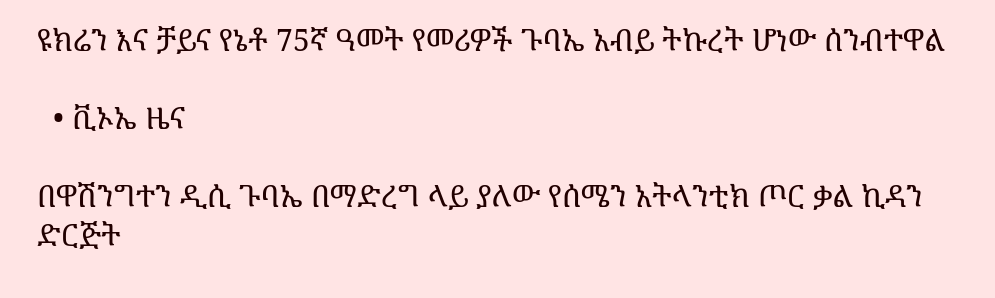ዩክሬን እና ቻይና የኔቶ 75ኛ ዓመት የመሪዎች ጉባኤ አብይ ትኩረት ሆነው ሰንብተዋል

  • ቪኦኤ ዜና

በዋሽንግተን ዲሲ ጉባኤ በማድረግ ላይ ያለው የሰሜን አትላንቲክ ጦር ቃል ኪዳን ድርጅት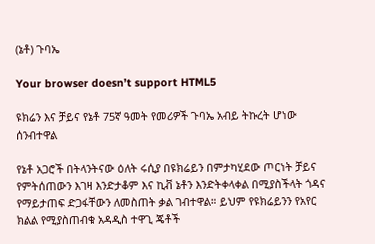(ኔቶ) ጉባኤ

Your browser doesn’t support HTML5

ዩክሬን እና ቻይና የኔቶ 75ኛ ዓመት የመሪዎች ጉባኤ አብይ ትኩረት ሆነው ሰንብተዋል

የኔቶ አጋሮች በትላንትናው ዕለት ሩሲያ በዩክሬይን በምታካሂደው ጦርነት ቻይና የምትሰጠውን እገዛ እንድታቆም እና ኪቭ ኔቶን እንድትቀላቀል በሚያስችላት ጎዳና የማይታጠፍ ድጋፋቸውን ለመስጠት ቃል ገብተዋል። ይህም የዩክሬይንን የአየር ክልል የሚያስጠብቁ አዳዲስ ተዋጊ ጄቶች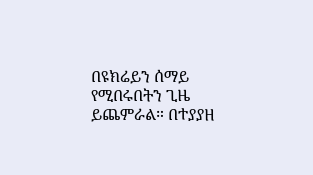በዩክሬይን ሰማይ የሚበሩበትን ጊዜ ይጨምራል። በተያያዘ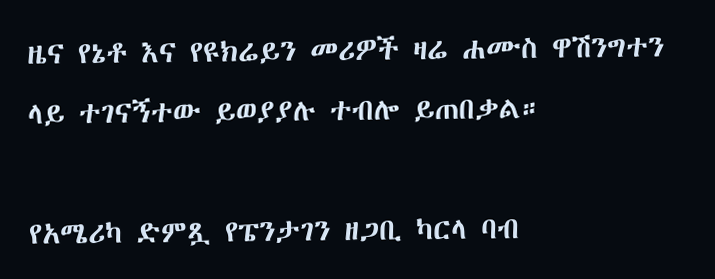ዜና የኔቶ እና የዩክሬይን መሪዎች ዛሬ ሐሙስ ዋሽንግተን ላይ ተገናኝተው ይወያያሉ ተብሎ ይጠበቃል።

የአሜሪካ ድምጿ የፔንታገን ዘጋቢ ካርላ ባብ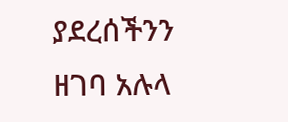ያደረሰችንን ዘገባ አሉላ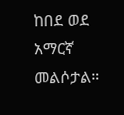ከበደ ወደ አማርኛ መልሶታል።